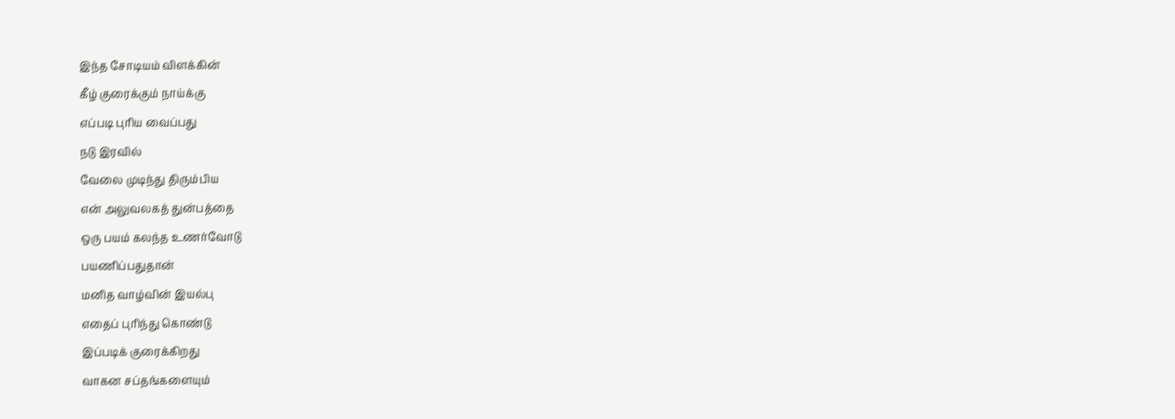இந்த சோடியம் விளக்கின்
கீழ் குரைக்கும் நாய்க்கு
எப்படி புரிய வைப்பது
நடு இரவில்
வேலை முடிந்து திரும்பிய
என் அலுவலகத் துன்பத்தை
ஒரு பயம் கலந்த உணர்வோடு
பயணிப்பதுதான்
மனித வாழ்வின் இயல்பு
எதைப் புரிந்து கொண்டு
இப்படிக் குரைக்கிறது
வாகன சப்தங்களையும்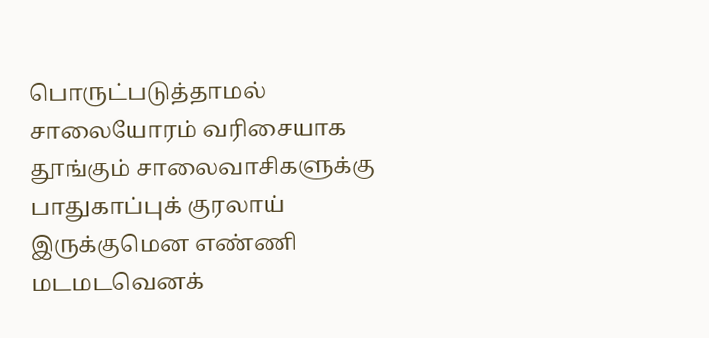பொருட்படுத்தாமல்
சாலையோரம் வரிசையாக
தூங்கும் சாலைவாசிகளுக்கு
பாதுகாப்புக் குரலாய்
இருக்குமென எண்ணி
மடமடவெனக்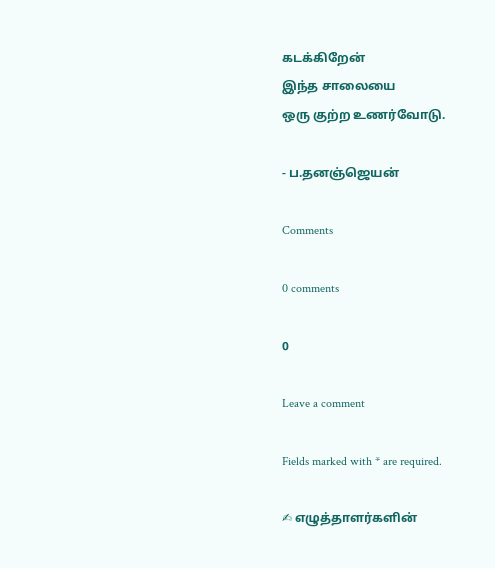கடக்கிறேன்
இந்த சாலையை
ஒரு குற்ற உணர்வோடு.

- ப.தனஞ்ஜெயன்

Comments

0 comments

0

Leave a comment

Fields marked with * are required.

✍ எழுத்தாளர்களின்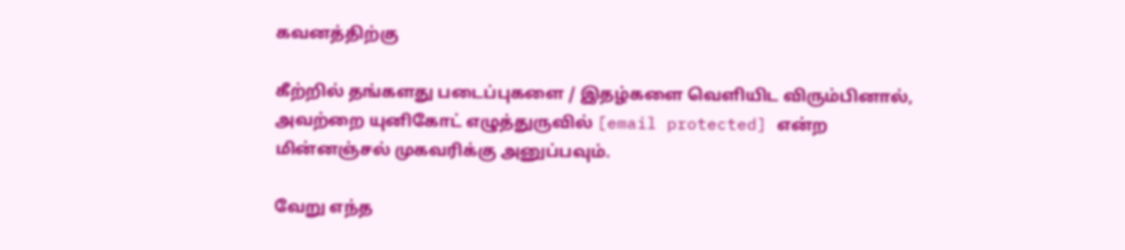கவனத்திற்கு

கீற்றில் தங்களது படைப்புகளை / இதழ்களை வெளியிட விரும்பினால், அவற்றை யுனிகோட் எழுத்துருவில் [email protected] என்ற மின்னஞ்சல் முகவரிக்கு அனுப்பவும்.

வேறு எந்த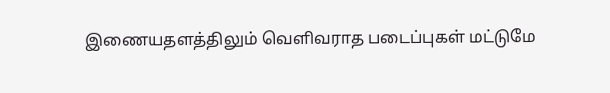இணையதளத்திலும் வெளிவராத படைப்புகள் மட்டுமே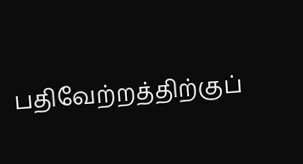பதிவேற்றத்திற்குப்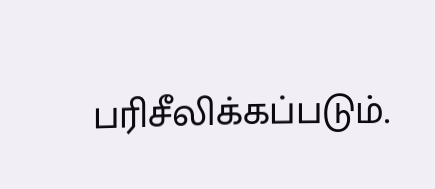பரிசீலிக்கப்படும்.